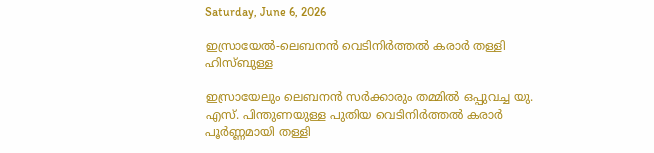Saturday, June 6, 2026

ഇസ്രായേൽ-ലെബനൻ വെടിനിർത്തൽ കരാർ തള്ളി ഹിസ്ബുള്ള

ഇസ്രായേലും ലെബനൻ സർക്കാരും തമ്മിൽ ഒപ്പുവച്ച യു. എസ്. പിന്തുണയുള്ള പുതിയ വെടിനിർത്തൽ കരാർ പൂർണ്ണമായി തള്ളി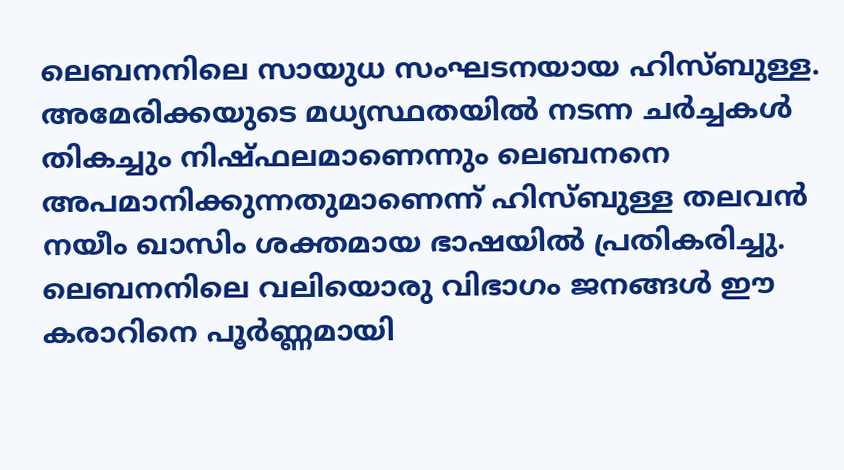ലെബനനിലെ സായുധ സംഘടനയായ ഹിസ്ബുള്ള. അമേരിക്കയുടെ മധ്യസ്ഥതയിൽ നടന്ന ചർച്ചകൾ തികച്ചും നിഷ്ഫലമാണെന്നും ലെബനനെ അപമാനിക്കുന്നതുമാണെന്ന് ഹിസ്ബുള്ള തലവൻ നയീം ഖാസിം ശക്തമായ ഭാഷയിൽ പ്രതികരിച്ചു. ലെബനനിലെ വലിയൊരു വിഭാഗം ജനങ്ങൾ ഈ കരാറിനെ പൂർണ്ണമായി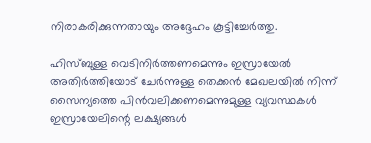നിരാകരിക്കുന്നതായും അദ്ദേഹം കൂട്ടിച്ചേർത്തു.

ഹിസ്ബുള്ള വെടിനിർത്തണമെന്നും ഇസ്രായേൽ അതിർത്തിയോട് ചേർന്നുള്ള തെക്കൻ മേഖലയിൽ നിന്ന് സൈന്യത്തെ പിൻവലിക്കണമെന്നുമുള്ള വ്യവസ്ഥകൾ ഇസ്രായേലിന്റെ ലക്ഷ്യങ്ങൾ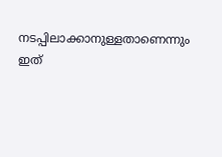നടപ്പിലാക്കാനുള്ളതാണെന്നും ഇത്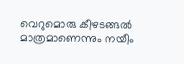വെറുമൊരു കീഴടങ്ങൽ മാത്രമാണെന്നും നയീം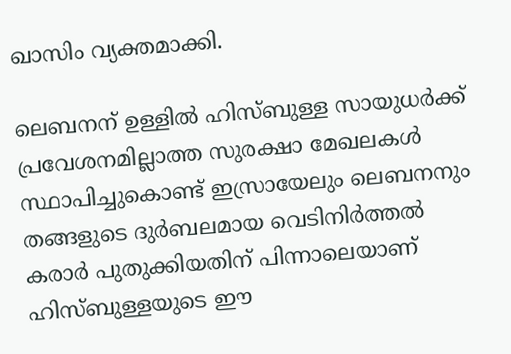ഖാസിം വ്യക്തമാക്കി.

ലെബനന് ഉള്ളിൽ ഹിസ്ബുള്ള സായുധർക്ക് പ്രവേശനമില്ലാത്ത സുരക്ഷാ മേഖലകൾ സ്ഥാപിച്ചുകൊണ്ട് ഇസ്രായേലും ലെബനനും തങ്ങളുടെ ദുർബലമായ വെടിനിർത്തൽ കരാർ പുതുക്കിയതിന് പിന്നാലെയാണ് ഹിസ്ബുള്ളയുടെ ഈ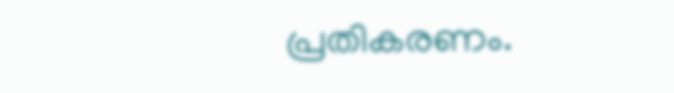പ്രതികരണം.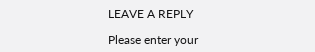LEAVE A REPLY

Please enter your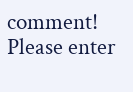comment!
Please enter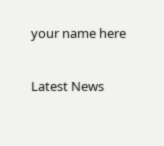your name here

Latest News